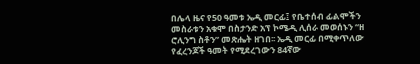በሌላ ዜና የ50 ዓመቱ ኤዲ መርፊ፤ የቤተሰብ ፊልሞችን መስራቱን አቁሞ በስታንድ አፕ ኮሜዲ ሊሰራ መወሰኑን “ዘ ሮሊንግ ስቶን” መጽሔት ዘገበ፡፡ ኤዲ መርፊ በሚቀጥለው የፈረንጆች ዓመት የሚደረገውን 84ኛው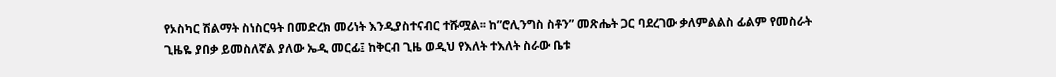የኦስካር ሽልማት ስነስርዓት በመድረክ መሪነት እንዲያስተናብር ተሹሟል፡፡ ከ”ሮሊንግስ ስቶን” መጽሔት ጋር ባደረገው ቃለምልልስ ፊልም የመስራት ጊዜዬ ያበቃ ይመስለኛል ያለው ኤዲ መርፊ፤ ከቅርብ ጊዜ ወዲህ የእለት ተእለት ስራው ቤቱ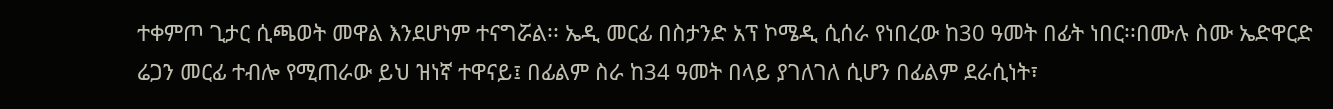ተቀምጦ ጊታር ሲጫወት መዋል እንደሆነም ተናግሯል፡፡ ኤዲ መርፊ በስታንድ አፕ ኮሜዲ ሲሰራ የነበረው ከ30 ዓመት በፊት ነበር፡፡በሙሉ ስሙ ኤድዋርድ ሬጋን መርፊ ተብሎ የሚጠራው ይህ ዝነኛ ተዋናይ፤ በፊልም ስራ ከ34 ዓመት በላይ ያገለገለ ሲሆን በፊልም ደራሲነት፣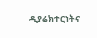ዲያሬክተርነትና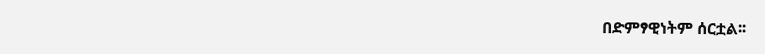በድምፃዊነትም ሰርቷል፡፡